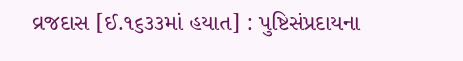વ્રજદાસ [ઈ.૧૬૩૩માં હયાત] : પુષ્ટિસંપ્રદાયના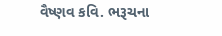વૈષ્ણવ કવિ. ભરૂચના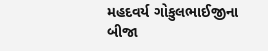મહદવર્ય ગોકુલભાઈજીના બીજા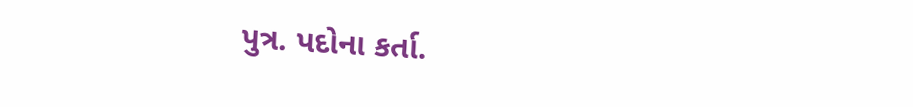પુત્ર. પદોના કર્તા.